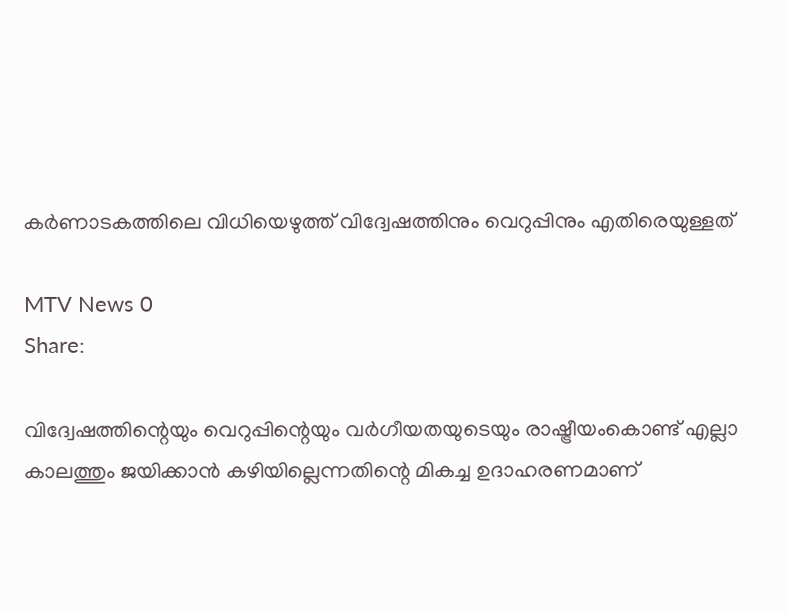കർണാടകത്തിലെ വിധിയെഴുത്ത്‌ വിദ്വേഷത്തിനും വെറുപ്പിനും എതിരെയുള്ളത്

MTV News 0
Share:

വിദ്വേഷത്തിന്റെയും വെറുപ്പിന്റെയും വർഗീയതയുടെയും രാഷ്ട്രീയംകൊണ്ട്‌ എല്ലാ കാലത്തും ജയിക്കാൻ കഴിയില്ലെന്നതിന്റെ മികച്ച ഉദാഹരണമാണ്‌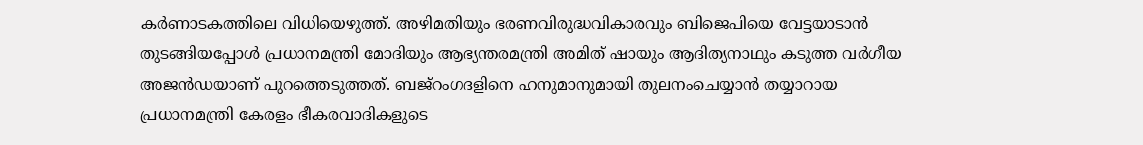കർണാടകത്തിലെ വിധിയെഴുത്ത്‌. അഴിമതിയും ഭരണവിരുദ്ധവികാരവും ബിജെപിയെ വേട്ടയാടാൻ തുടങ്ങിയപ്പോൾ പ്രധാനമന്ത്രി മോദിയും ആഭ്യന്തരമന്ത്രി അമിത്‌ ഷായും ആദിത്യനാഥും കടുത്ത വർഗീയ അജൻഡയാണ്‌ പുറത്തെടുത്തത്‌. ബജ്‌റംഗദളിനെ ഹനുമാനുമായി തുലനംചെയ്യാൻ തയ്യാറായ പ്രധാനമന്ത്രി കേരളം ഭീകരവാദികളുടെ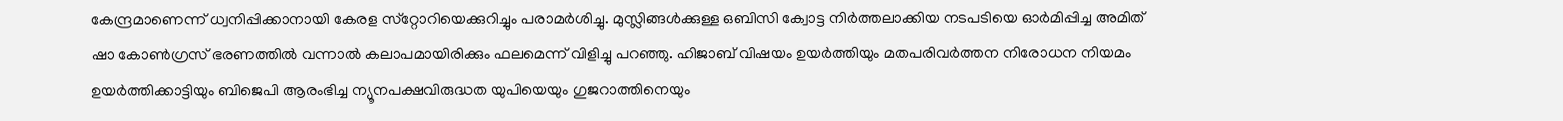കേന്ദ്രമാണെന്ന്‌ ധ്വനിപ്പിക്കാനായി കേരള സ്‌റ്റോറിയെക്കുറിച്ചും പരാമർശിച്ചു. മുസ്ലിങ്ങൾക്കുള്ള ഒബിസി ക്വോട്ട നിർത്തലാക്കിയ നടപടിയെ ഓർമിപ്പിച്ച അമിത്‌ ഷാ കോൺഗ്രസ്‌ ഭരണത്തിൽ വന്നാൽ കലാപമായിരിക്കും ഫലമെന്ന്‌ വിളിച്ചു പറഞ്ഞു. ഹിജാബ്‌ വിഷയം ഉയർത്തിയും മതപരിവർത്തന നിരോധന നിയമം ഉയർത്തിക്കാട്ടിയും ബിജെപി ആരംഭിച്ച ന്യൂനപക്ഷവിരുദ്ധത യുപിയെയും ഗുജറാത്തിനെയും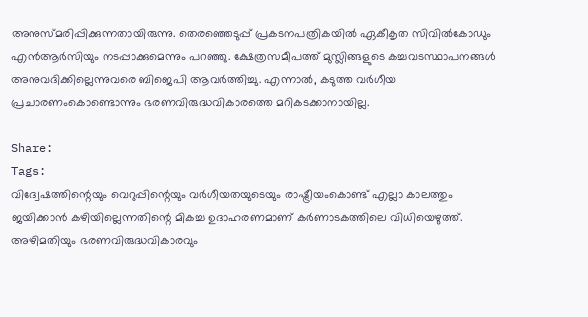അനുസ്‌മരിപ്പിക്കുന്നതായിരുന്നു. തെരഞ്ഞെടുപ്പ്‌ പ്രകടനപത്രികയിൽ ഏകീകൃത സിവിൽകോഡും എൻആർസിയും നടപ്പാക്കുമെന്നും പറഞ്ഞു. ക്ഷേത്രസമീപത്ത്‌ മുസ്ലിങ്ങളുടെ കച്ചവടസ്ഥാപനങ്ങൾ അനുവദിക്കില്ലെന്നുവരെ ബിജെപി ആവർത്തിച്ചു. എന്നാൽ, കടുത്ത വർഗീയ പ്രചാരണംകൊണ്ടൊന്നും ഭരണവിരുദ്ധവികാരത്തെ മറികടക്കാനായില്ല.

Share:
Tags:
വിദ്വേഷത്തിന്റെയും വെറുപ്പിന്റെയും വർഗീയതയുടെയും രാഷ്ട്രീയംകൊണ്ട്‌ എല്ലാ കാലത്തും ജയിക്കാൻ കഴിയില്ലെന്നതിന്റെ മികച്ച ഉദാഹരണമാണ്‌ കർണാടകത്തിലെ വിധിയെഴുത്ത്‌. അഴിമതിയും ഭരണവിരുദ്ധവികാരവും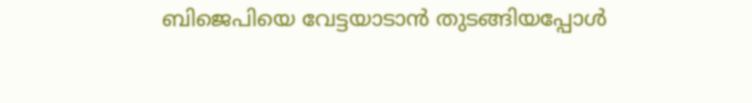ബിജെപിയെ വേട്ടയാടാൻ തുടങ്ങിയപ്പോൾ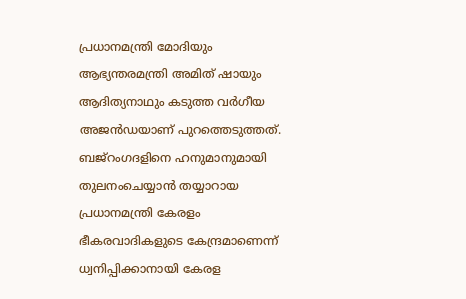പ്രധാനമന്ത്രി മോദിയും ആഭ്യന്തരമന്ത്രി അമിത്‌ ഷായും ആദിത്യനാഥും കടുത്ത വർഗീയ അജൻഡയാണ്‌ പുറത്തെടുത്തത്‌. ബജ്‌റംഗദളിനെ ഹനുമാനുമായി തുലനംചെയ്യാൻ തയ്യാറായ പ്രധാനമന്ത്രി കേരളം ഭീകരവാദികളുടെ കേന്ദ്രമാണെന്ന്‌ ധ്വനിപ്പിക്കാനായി കേരള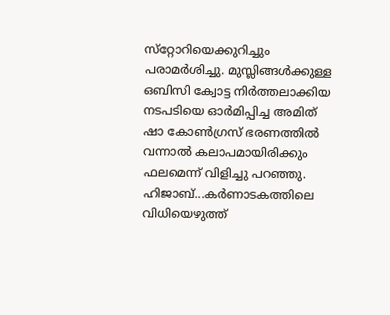സ്‌റ്റോറിയെക്കുറിച്ചും പരാമർശിച്ചു. മുസ്ലിങ്ങൾക്കുള്ള ഒബിസി ക്വോട്ട നിർത്തലാക്കിയ നടപടിയെ ഓർമിപ്പിച്ച അമിത്‌ ഷാ കോൺഗ്രസ്‌ ഭരണത്തിൽ വന്നാൽ കലാപമായിരിക്കും ഫലമെന്ന്‌ വിളിച്ചു പറഞ്ഞു. ഹിജാബ്‌...കർണാടകത്തിലെ വിധിയെഴുത്ത്‌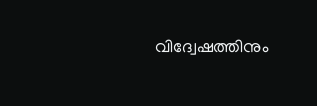വിദ്വേഷത്തിനും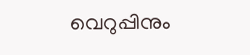വെറുപ്പിനും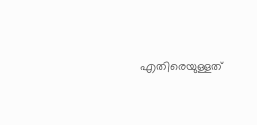എതിരെയുള്ളത്